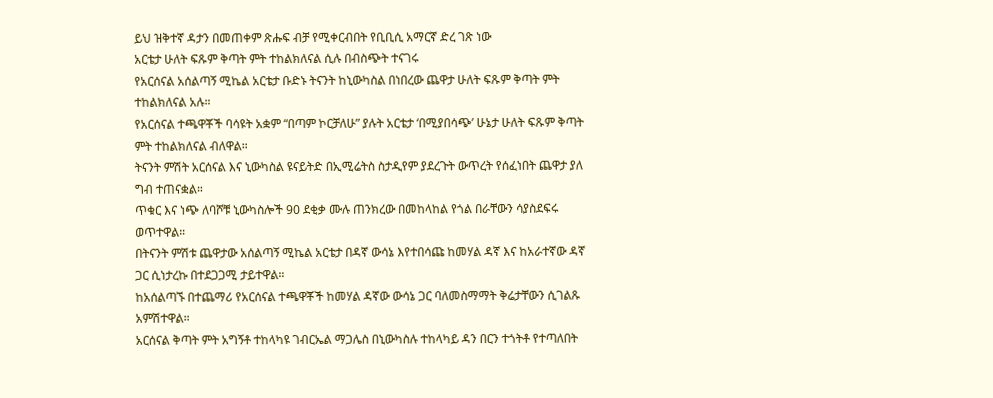ይህ ዝቅተኛ ዳታን በመጠቀም ጽሑፍ ብቻ የሚቀርብበት የቢቢሲ አማርኛ ድረ ገጽ ነው
አርቴታ ሁለት ፍጹም ቅጣት ምት ተከልክለናል ሲሉ በብስጭት ተናገሩ
የአርሰናል አሰልጣኝ ሚኬል አርቴታ ቡድኑ ትናንት ከኒውካስል በነበረው ጨዋታ ሁለት ፍጹም ቅጣት ምት ተከልክለናል አሉ።
የአርሰናል ተጫዋቾች ባሳዩት አቋም “በጣም ኮርቻለሁ” ያሉት አርቴታ ‘በሚያበሳጭ’ ሁኔታ ሁለት ፍጹም ቅጣት ምት ተከልክለናል ብለዋል።
ትናንት ምሽት አርሰናል እና ኒውካስል ዩናይትድ በኢሚሬትስ ስታዲየም ያደረጉት ውጥረት የሰፈነበት ጨዋታ ያለ ግብ ተጠናቋል።
ጥቁር እና ነጭ ለባሾቹ ኒውካስሎች 90 ደቂቃ ሙሉ ጠንክረው በመከላከል የጎል በራቸውን ሳያስደፍሩ ወጥተዋል።
በትናንት ምሽቱ ጨዋታው አሰልጣኝ ሚኬል አርቴታ በዳኛ ውሳኔ እየተበሳጩ ከመሃል ዳኛ እና ከአራተኛው ዳኛ ጋር ሲነታረኩ በተደጋጋሚ ታይተዋል።
ከአሰልጣኙ በተጨማሪ የአርሰናል ተጫዋቾች ከመሃል ዳኛው ውሳኔ ጋር ባለመስማማት ቅሬታቸውን ሲገልጹ አምሽተዋል።
አርሰናል ቅጣት ምት አግኝቶ ተከላካዩ ገብርኤል ማጋሌስ በኒውካስሉ ተከላካይ ዳን በርን ተጎትቶ የተጣለበት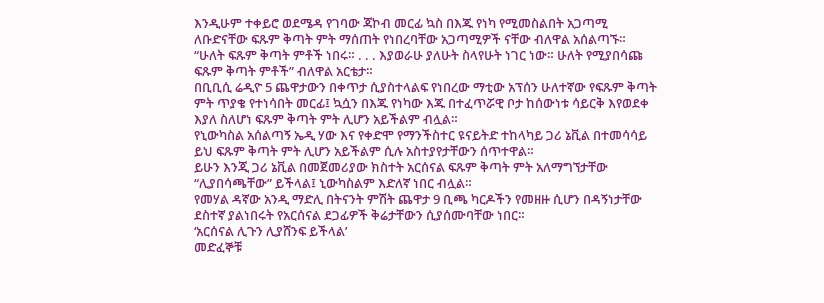እንዲሁም ተቀይሮ ወደሜዳ የገባው ጃኮብ መርፊ ኳስ በእጁ የነካ የሚመስልበት አጋጣሚ ለቡድናቸው ፍጹም ቅጣት ምት ማሰጠት የነበረባቸው አጋጣሚዎች ናቸው ብለዋል አሰልጣኙ።
“ሁለት ፍጹም ቅጣት ምቶች ነበሩ። . . . እያወራሁ ያለሁት ስላየሁት ነገር ነው። ሁለት የሚያበሳጩ ፍጹም ቅጣት ምቶች” ብለዋል አርቴታ።
በቢቢሲ ሬዲዮ 5 ጨዋታውን በቀጥታ ሲያስተላልፍ የነበረው ማቲው አፕሰን ሁለተኛው የፍጹም ቅጣት ምት ጥያቄ የተነሳበት መርፊ፤ ኳሷን በእጁ የነካው እጁ በተፈጥሯዊ ቦታ ከሰውነቱ ሳይርቅ እየወደቀ እያለ ስለሆነ ፍጹም ቅጣት ምት ሊሆን አይችልም ብሏል።
የኒውካስል አሰልጣኝ ኤዲ ሃው እና የቀድሞ የማንችስተር ዩናይትድ ተከላካይ ጋሪ ኔቪል በተመሳሳይ ይህ ፍጹም ቅጣት ምት ሊሆን አይችልም ሲሉ አስተያየታቸውን ሰጥተዋል።
ይሁን እንጂ ጋሪ ኔቪል በመጀመሪያው ክስተት አርሰናል ፍጹም ቅጣት ምት አለማግኘታቸው “ሊያበሳጫቸው” ይችላል፤ ኒውካስልም እድለኛ ነበር ብሏል።
የመሃል ዳኛው አንዲ ማድሊ በትናንት ምሽት ጨዋታ 9 ቢጫ ካርዶችን የመዘዙ ሲሆን በዳኝነታቸው ደስተኛ ያልነበሩት የአርሰናል ደጋፊዎች ቅሬታቸውን ሲያሰሙባቸው ነበር።
‘አርሰናል ሊጉን ሊያሸንፍ ይችላል’
መድፈኞቹ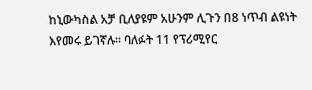ከኒውካስል አቻ ቢለያዩም አሁንም ሊጉን በ8 ነጥብ ልዩነት እየመሩ ይገኛሉ። ባለፉት 11 የፕሪሚየር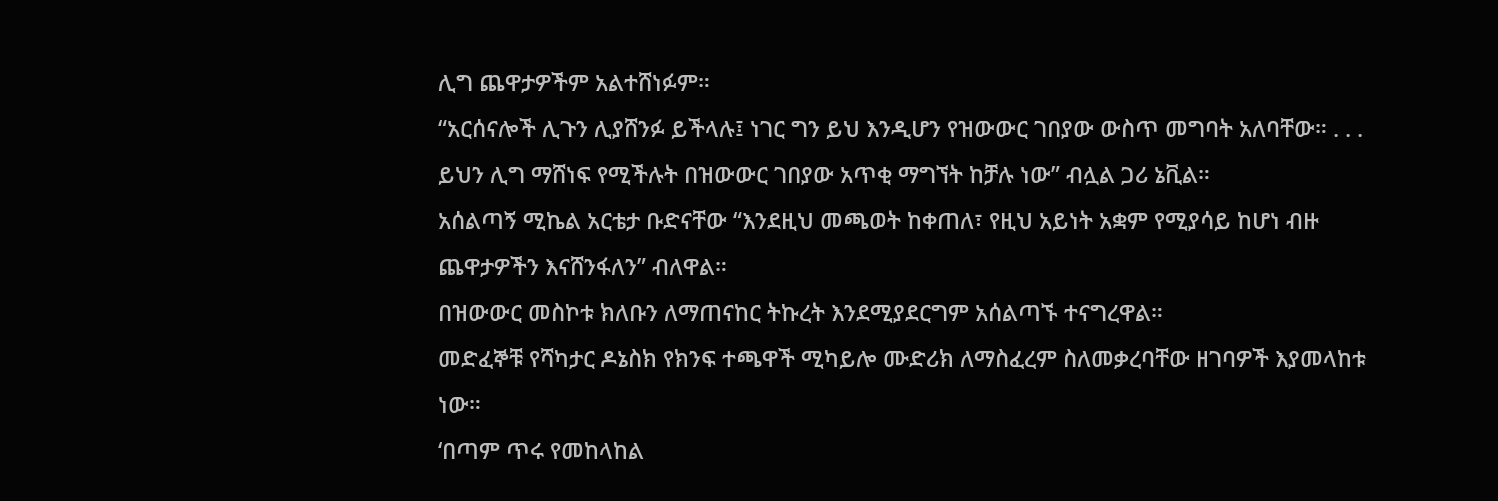ሊግ ጨዋታዎችም አልተሸነፉም።
“አርሰናሎች ሊጉን ሊያሸንፉ ይችላሉ፤ ነገር ግን ይህ እንዲሆን የዝውውር ገበያው ውስጥ መግባት አለባቸው። . . . ይህን ሊግ ማሸነፍ የሚችሉት በዝውውር ገበያው አጥቂ ማግኘት ከቻሉ ነው” ብሏል ጋሪ ኔቪል።
አሰልጣኝ ሚኬል አርቴታ ቡድናቸው “እንደዚህ መጫወት ከቀጠለ፣ የዚህ አይነት አቋም የሚያሳይ ከሆነ ብዙ ጨዋታዎችን እናሸንፋለን” ብለዋል።
በዝውውር መስኮቱ ክለቡን ለማጠናከር ትኩረት እንደሚያደርግም አሰልጣኙ ተናግረዋል።
መድፈኞቹ የሻካታር ዶኔስክ የክንፍ ተጫዋች ሚካይሎ ሙድሪክ ለማስፈረም ስለመቃረባቸው ዘገባዎች እያመላከቱ ነው።
‘በጣም ጥሩ የመከላከል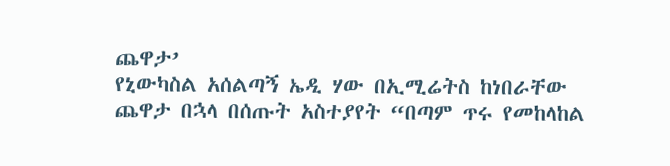ጨዋታ’
የኒውካስል አሰልጣኝ ኤዲ ሃው በኢሚሬትስ ከነበራቸው ጨዋታ በኋላ በሰጡት አስተያየት “በጣም ጥሩ የመከላከል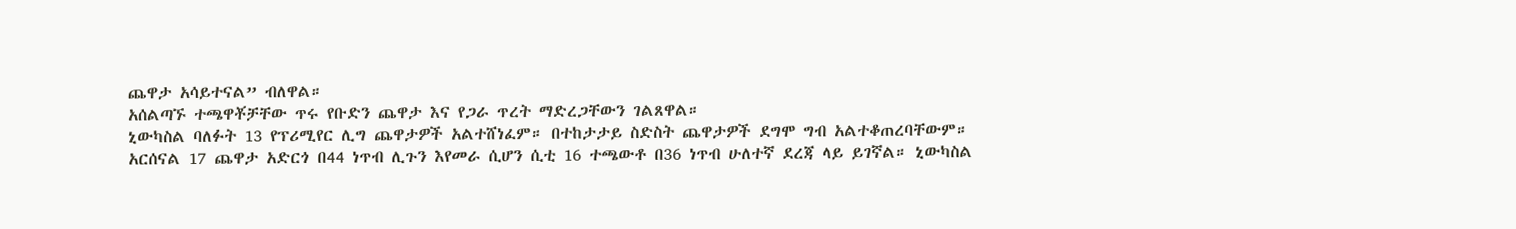ጨዋታ አሳይተናል” ብለዋል።
አሰልጣኙ ተጫዋቾቻቸው ጥሩ የቡድን ጨዋታ እና የጋራ ጥረት ማድረጋቸውን ገልጸዋል።
ኒውካስል ባለፉት 13 የፕሪሚየር ሊግ ጨዋታዎች አልተሸነፈም። በተከታታይ ስድስት ጨዋታዎች ደግሞ ግብ አልተቆጠረባቸውም።
አርሰናል 17 ጨዋታ አድርጎ በ44 ነጥብ ሊጉን እየመራ ሲሆን ሲቲ 16 ተጫውቶ በ36 ነጥብ ሁለተኛ ደረጃ ላይ ይገኛል። ኒውካስል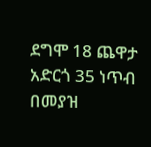ደግሞ 18 ጨዋታ አድርጎ 35 ነጥብ በመያዝ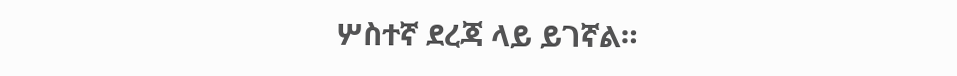ሦስተኛ ደረጃ ላይ ይገኛል።